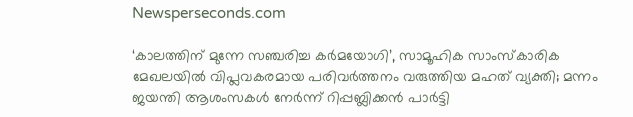Newsperseconds.com

‘കാലത്തിന് മുന്നേ സഞ്ചരിച്ച കര്‍മയോഗി’, സാമൂഹിക സാംസ്‌കാരിക മേഖലയില്‍ വിപ്ലവകരമായ പരിവര്‍ത്തനം വരുത്തിയ മഹത് വ്യക്തി; മന്നം ജയന്തി ആശംസകള്‍ നേര്‍ന്ന് റിപ്പബ്ലിക്കന്‍ പാര്‍ട്ടി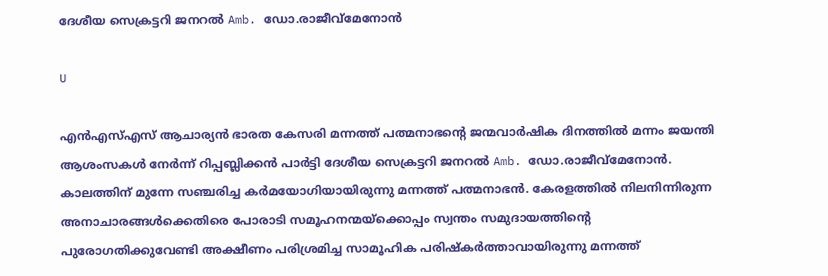ദേശീയ സെക്രട്ടറി ജനറല്‍ Amb. ഡോ.രാജീവ്മേനോന്‍

U

എന്‍എസ്എസ് ആചാര്യന്‍ ഭാരത കേസരി മന്നത്ത് പത്മനാഭന്റെ ജന്മവാര്‍ഷിക ദിനത്തില്‍ മന്നം ജയന്തി ആശംസകള്‍ നേര്‍ന്ന് റിപ്പബ്ലിക്കന്‍ പാര്‍ട്ടി ദേശീയ സെക്രട്ടറി ജനറല്‍ Amb. ഡോ.രാജീവ്മേനോന്‍. കാലത്തിന് മുന്നേ സഞ്ചരിച്ച കര്‍മയോഗിയായിരുന്നു മന്നത്ത് പത്മനാഭന്‍. കേരളത്തില്‍ നിലനിന്നിരുന്ന അനാചാരങ്ങള്‍ക്കെതിരെ പോരാടി സമൂഹനന്മയ്‌ക്കൊപ്പം സ്വന്തം സമുദായത്തിന്റെ പുരോഗതിക്കുവേണ്ടി അക്ഷീണം പരിശ്രമിച്ച സാമൂഹിക പരിഷ്‌കര്‍ത്താവായിരുന്നു മന്നത്ത്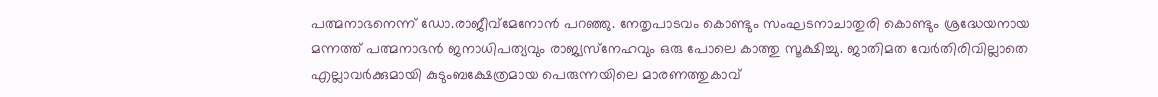പത്മനാഭനെന്ന് ഡോ.രാജീവ്‌മേനോന്‍ പറഞ്ഞു. നേതൃപാടവം കൊണ്ടും സംഘടനാചാതുരി കൊണ്ടും ശ്രദ്ധേയനായ മന്നത്ത് പത്മനാഭന്‍ ജനാധിപത്യവും രാജ്യസ്‌നേഹവും ഒരു പോലെ കാത്തു സൂക്ഷിച്ചു. ജാതിമത വേര്‍തിരിവില്ലാതെ എല്ലാവര്‍ക്കുമായി കുടുംബക്ഷേത്രമായ പെരുന്നയിലെ മാരണത്തുകാവ്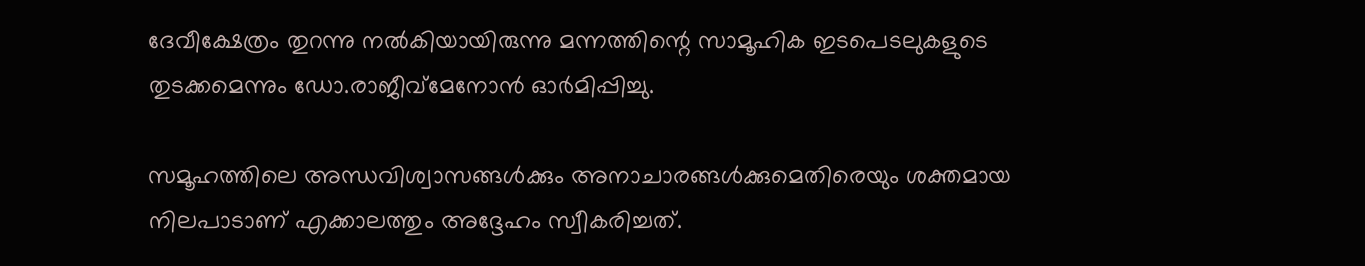ദേവീക്ഷേത്രം തുറന്നു നല്‍കിയായിരുന്നു മന്നത്തിന്റെ സാമൂഹിക ഇടപെടലുകളുടെ തുടക്കമെന്നും ഡോ.രാജീവ്‌മേനോന്‍ ഓര്‍മിപ്പിച്ചു.

സമൂഹത്തിലെ അന്ധവിശ്വാസങ്ങള്‍ക്കും അനാചാരങ്ങള്‍ക്കുമെതിരെയും ശക്തമായ നിലപാടാണ് എക്കാലത്തും അദ്ദേഹം സ്വീകരിച്ചത്.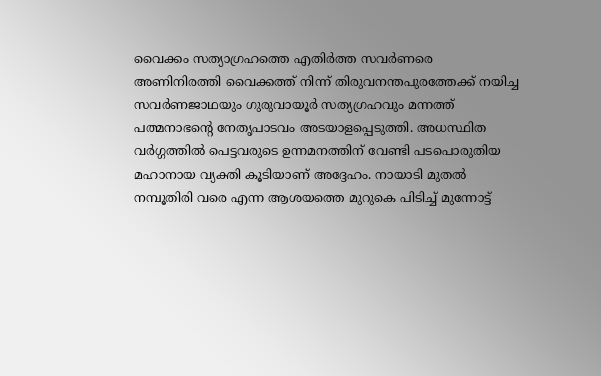വൈക്കം സത്യാഗ്രഹത്തെ എതിര്‍ത്ത സവര്‍ണരെ അണിനിരത്തി വൈക്കത്ത് നിന്ന് തിരുവനന്തപുരത്തേക്ക് നയിച്ച സവര്‍ണജാഥയും ഗുരുവായൂര്‍ സത്യഗ്രഹവും മന്നത്ത് പത്മനാഭന്റെ നേതൃപാടവം അടയാളപ്പെടുത്തി. അധസ്ഥിത വര്‍ഗ്ഗത്തില്‍ പെട്ടവരുടെ ഉന്നമനത്തിന് വേണ്ടി പടപൊരുതിയ മഹാനായ വ്യക്തി കൂടിയാണ് അദ്ദേഹം. നായാടി മുതല്‍ നമ്പൂതിരി വരെ എന്ന ആശയത്തെ മുറുകെ പിടിച്ച് മുന്നോട്ട്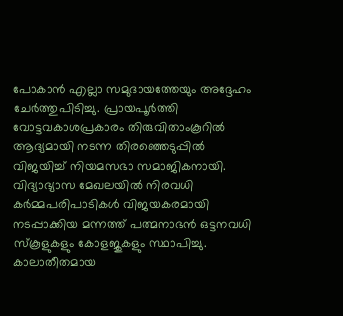പോകാന്‍ എല്ലാ സമുദായത്തേയും അദ്ദേഹം ചേര്‍ത്തുപിടിച്ചു. പ്രായപൂര്‍ത്തി വോട്ടവകാശപ്രകാരം തിരുവിതാംകൂറില്‍ ആദ്യമായി നടന്ന തിരഞ്ഞെടുപ്പില്‍ വിജയിച്ച് നിയമസഭാ സമാജികനായി. വിദ്യാഭ്യാസ മേഖലയില്‍ നിരവധി കര്‍മ്മപരിപാടികള്‍ വിജയകരമായി നടപ്പാക്കിയ മന്നത്ത് പത്മനാഭന്‍ ഒട്ടനവധി സ്‌കൂളുകളും കോളജുകളും സ്ഥാപിച്ചു. കാലാതീതമായ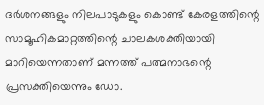ദര്‍ശനങ്ങളും നിലപാടുകളും കൊണ്ട് കേരളത്തിന്റെ സാമൂഹികമാറ്റത്തിന്റെ ചാലകശക്തിയായി മാറിയെന്നതാണ് മന്നത്ത് പത്മനാഭന്റെ പ്രസക്തിയെന്നും ഡോ.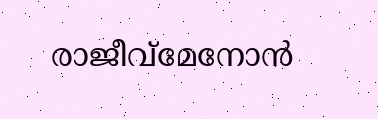രാജീവ്‌മേനോന്‍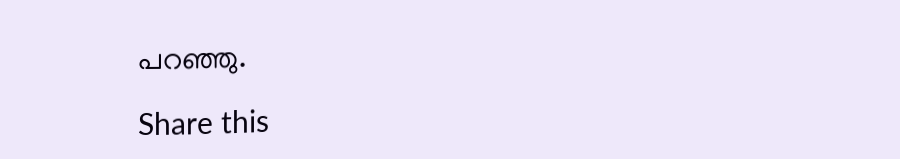പറഞ്ഞു.

Share this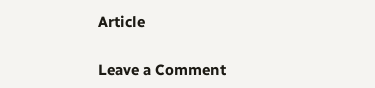Article

Leave a Comment